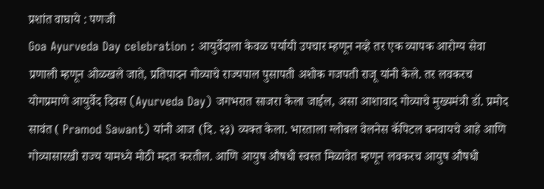प्रशांत वाघाये : पणजी
Goa Ayurveda Day celebration : आयुर्वेदाला केवळ पर्यायी उपचार म्हणून नव्हे तर एक व्यापक आरोग्य सेवा प्रणाली म्हणून ओळखले जाते, प्रतिपादन गोव्याचे राज्यपाल पुसापती अशोक गजपती राजू यांनी केले. तर लवकरच योगप्रमाणे आयुर्वेद दिवस (Ayurveda Day) जगभरात साजरा केला जाईल, असा आशावाद गोव्याचे मुख्यमंत्री डॉ. प्रमोद सावंत ( Pramod Sawant) यांनी आज (दि. २३) व्यक्त केला. भारताला ग्लोबल वेलनेस कॅपिटल बनवायचे आहे आणि गोव्यासारखी राज्य यामध्ये मोठी मदत करतील. आणि आयुष औषधी स्वस्त मिळावेत म्हणून लवकरच आयुष औषधी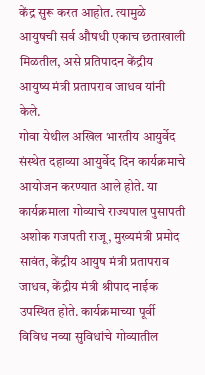केंद्र सुरू करत आहोत. त्यामुळे आयुषची सर्व औषधी एकाच छताखाली मिळतील, असे प्रतिपादन केंद्रीय आयुष्य मंत्री प्रतापराव जाधव यांनी केले.
गोवा येथील अखिल भारतीय आयुर्वेद संस्थेत दहाव्या आयुर्वेद दिन कार्यक्रमाचे आयोजन करण्यात आले होते. या कार्यक्रमाला गोव्याचे राज्यपाल पुसापती अशोक गजपती राजू, मुख्यमंत्री प्रमोद सावंत, केंद्रीय आयुष मंत्री प्रतापराव जाधव, केंद्रीय मंत्री श्रीपाद नाईक उपस्थित होते. कार्यक्रमाच्या पूर्वी विविध नव्या सुविधांचे गोव्यातील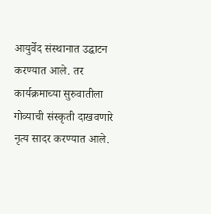आयुर्वेद संस्थानात उद्घाटन करण्यात आले. तर कार्यक्रमाच्या सुरुवातीला गोव्याची संस्कृती दाखवणारे नृत्य सादर करण्यात आले.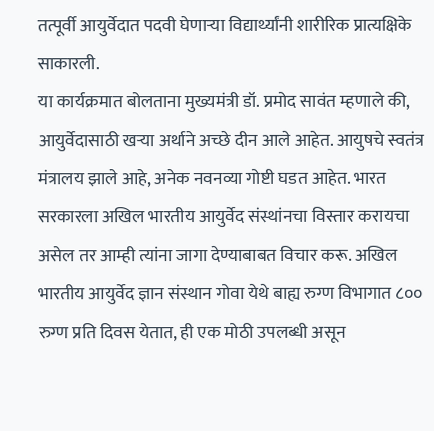तत्पूर्वी आयुर्वेदात पदवी घेणाऱ्या विद्यार्थ्यांनी शारीरिक प्रात्यक्षिके साकारली.
या कार्यक्रमात बोलताना मुख्यमंत्री डॉ. प्रमोद सावंत म्हणाले की, आयुर्वेदासाठी खऱ्या अर्थाने अच्छे दीन आले आहेत. आयुषचे स्वतंत्र मंत्रालय झाले आहे, अनेक नवनव्या गोष्टी घडत आहेत. भारत सरकारला अखिल भारतीय आयुर्वेद संस्थांनचा विस्तार करायचा असेल तर आम्ही त्यांना जागा देण्याबाबत विचार करू. अखिल भारतीय आयुर्वेद ज्ञान संस्थान गोवा येथे बाह्य रुग्ण विभागात ८०० रुग्ण प्रति दिवस येतात, ही एक मोठी उपलब्धी असून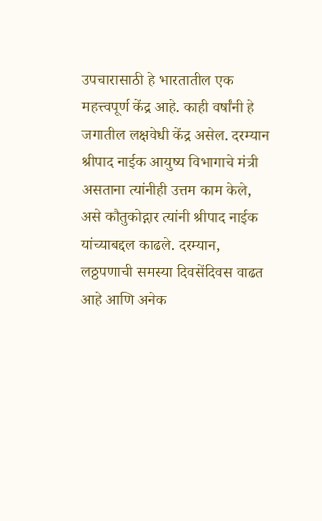उपचारासाठी हे भारतातील एक महत्त्वपूर्ण केंद्र आहे. काही वर्षांनी हे जगातील लक्षवेधी केंद्र असेल. दरम्यान श्रीपाद नाईक आयुष्य विभागाचे मंत्री असताना त्यांनीही उत्तम काम केले, असे कौतुकोद्गार त्यांनी श्रीपाद नाईक यांच्याबद्दल काढले. दरम्यान, लठ्ठपणाची समस्या दिवसेंदिवस वाढत आहे आणि अनेक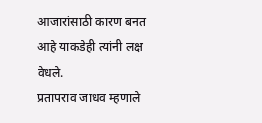आजारांसाठी कारण बनत आहे याकडेही त्यांनी लक्ष वेधले.
प्रतापराव जाधव म्हणाले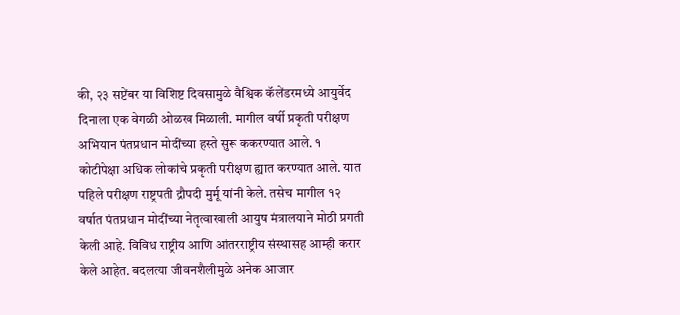की, २३ सप्टेंबर या विशिष्ट दिवसामुळे वैश्विक कॅलेंडरमध्ये आयुर्वेद दिनाला एक वेगळी ओळख मिळाली. मागील वर्षी प्रकृती परीक्षण अभियान पंतप्रधान मोदींच्या हस्ते सुरू ककरण्यात आले. १ कोटीपेक्षा अधिक लोकांचे प्रकृती परीक्षण ह्यात करण्यात आले. यात पहिले परीक्षण राष्ट्रपती द्रौपदी मुर्मू यांनी केले. तसेच मागील १२ वर्षात पंतप्रधान मोदींच्या नेतृत्वाखाली आयुष मंत्रालयाने मोठी प्रगती केली आहे. विविध राष्ट्रीय आणि आंतरराष्ट्रीय संस्थासह आम्ही करार केले आहेत. बदलत्या जीवनशैलीमुळे अनेक आजार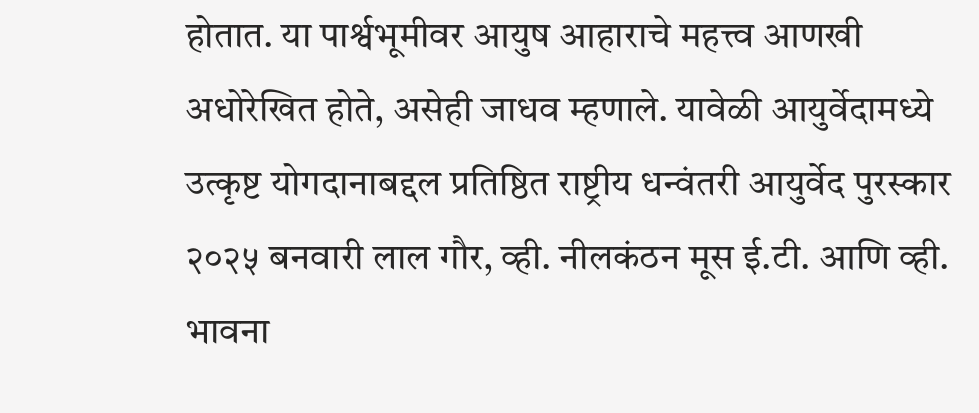होतात. या पार्श्वभूमीवर आयुष आहाराचे महत्त्व आणखी अधोरेखित होते, असेही जाधव म्हणाले. यावेळी आयुर्वेदामध्ये उत्कृष्ट योगदानाबद्दल प्रतिष्ठित राष्ट्रीय धन्वंतरी आयुर्वेद पुरस्कार २०२५ बनवारी लाल गौर, व्ही. नीलकंठन मूस ई.टी. आणि व्ही. भावना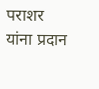पराशर यांना प्रदान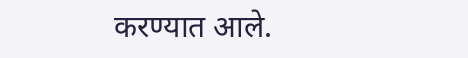करण्यात आले.